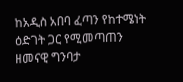ከአዲስ አበባ ፈጣን የከተሜነት ዕድገት ጋር የሚመጣጠን ዘመናዊ ግንባታ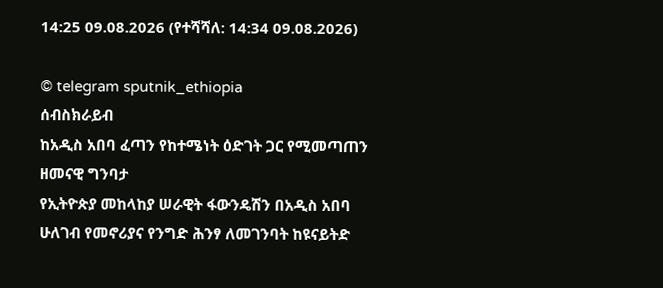14:25 09.08.2026 (የተሻሻለ: 14:34 09.08.2026)

© telegram sputnik_ethiopia
ሰብስክራይብ
ከአዲስ አበባ ፈጣን የከተሜነት ዕድገት ጋር የሚመጣጠን ዘመናዊ ግንባታ
የኢትዮጵያ መከላከያ ሠራዊት ፋውንዴሽን በአዲስ አበባ ሁለገብ የመኖሪያና የንግድ ሕንፃ ለመገንባት ከዩናይትድ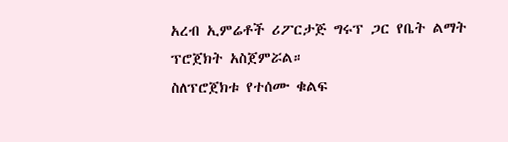አረብ ኢምሬቶች ሪፖርታጅ ግሩፕ ጋር የቤት ልማት ፕሮጀክት አስጀምሯል።
ስለፕሮጀክቱ የተሰሙ ቁልፍ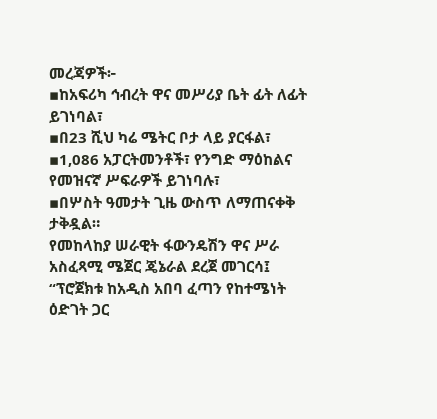መረጃዎች፦
▪ከአፍሪካ ኅብረት ዋና መሥሪያ ቤት ፊት ለፊት ይገነባል፣
▪በ23 ሺህ ካሬ ሜትር ቦታ ላይ ያርፋል፣
▪1,086 አፓርትመንቶች፣ የንግድ ማዕከልና የመዝናኛ ሥፍራዎች ይገነባሉ፣
▪በሦስት ዓመታት ጊዜ ውስጥ ለማጠናቀቅ ታቅዷል።
የመከላከያ ሠራዊት ፋውንዴሽን ዋና ሥራ አስፈጻሚ ሜጀር ጄኔራል ደረጀ መገርሳ፤ “ፕሮጀክቱ ከአዲስ አበባ ፈጣን የከተሜነት ዕድገት ጋር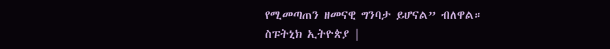የሚመጣጠን ዘመናዊ ግንባታ ይሆናል” ብለዋል።
ስፑትኒክ ኢትዮጵያ |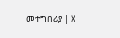መተግበሪያ | X